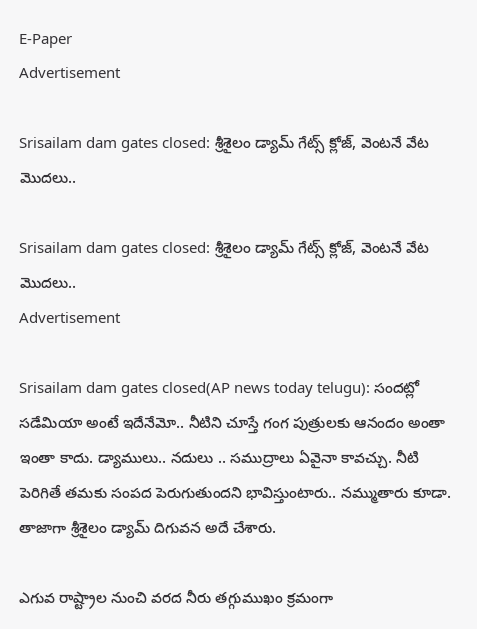E-Paper
Advertisement

Srisailam dam gates closed: శ్రీశైలం డ్యామ్ గేట్స్ క్లోజ్, వెంటనే వేట మొదలు..

Srisailam dam gates closed: శ్రీశైలం డ్యామ్ గేట్స్ క్లోజ్, వెంటనే వేట మొదలు..
Advertisement

Srisailam dam gates closed(AP news today telugu): సందట్లో సడేమియా అంటే ఇదేనేమో.. నీటిని చూస్తే గంగ పుత్రులకు ఆనందం అంతా ఇంతా కాదు. డ్యాములు.. నదులు .. సముద్రాలు ఏవైనా కావచ్చు. నీటి పెరిగితే తమకు సంపద పెరుగుతుందని భావిస్తుంటారు.. నమ్ముతారు కూడా. తాజాగా శ్రీశైలం డ్యామ్‌ దిగువన అదే చేశారు.

ఎగువ రాష్ట్రాల నుంచి వరద నీరు తగ్గుముఖం క్రమంగా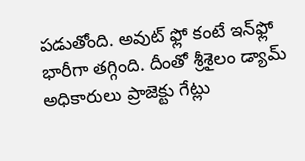పడుతోంది. అవుట్ ఫ్లో కంటే ఇన్‌ఫ్లో భారీగా తగ్గింది. దీంతో శ్రీశైలం డ్యామ్ అధికారులు ప్రాజెక్టు గేట్లు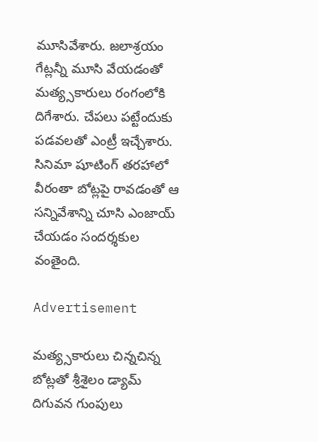మూసివేశారు. జలాశ్రయం గేట్లన్నీ మూసి వేయడంతో మత్య్సకారులు రంగంలోకి దిగేశారు. చేపలు పట్టేందుకు పడవలతో ఎంట్రీ ఇచ్చేశారు. సినిమా షూటింగ్ తరహాలో వీరంతా బోట్లపై రావడంతో ఆ సన్నివేశాన్ని చూసి ఎంజాయ్ చేయడం సందర్శకుల వంతైంది.

Advertisement

మత్య్సకారులు చిన్నచిన్న బోట్లతో శ్రీశైలం డ్యామ్ దిగువన గుంపులు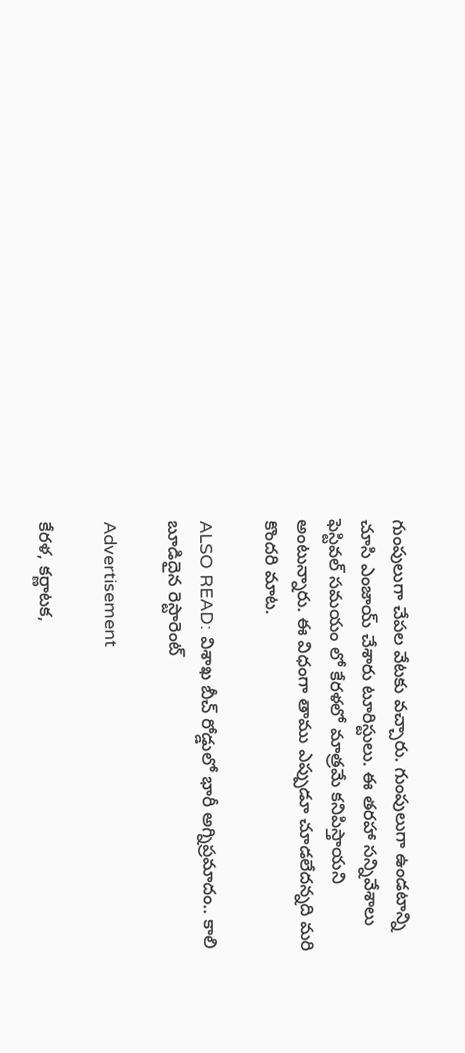గుంపులుగా చేపల వేటకు వచ్చారు. గుంపులుగా ఉండటాన్ని చూసి ఎంజాయ్ చేశారు టూరిస్టులు. ఈ తరహా సన్నివేశాలు ఫెస్టివల్ సమయం లో కేరళలో మాత్రమే కనిపిస్తాయని అంటున్నారు. ఈ విధంగా తాము ఎప్పుడూ చూడలేదన్నది మరి కొందరి మాట.

ALSO READ: విశాఖ బీచ్ రోడ్డులో భారీ అగ్నిప్రమాదం.. కాలి బూడిదైన రెస్టారెంట్

Advertisement

కేరళ, కర్ణాటక,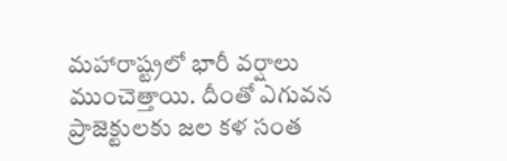మహారాష్ట్రలో భారీ వర్షాలు ముంచెత్తాయి. దీంతో ఎగువన ప్రాజెక్టులకు జల కళ సంత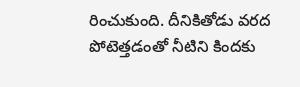రించుకుంది. దీనికితోడు వరద పోటెత్తడంతో నీటిని కిందకు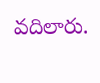వదిలారు.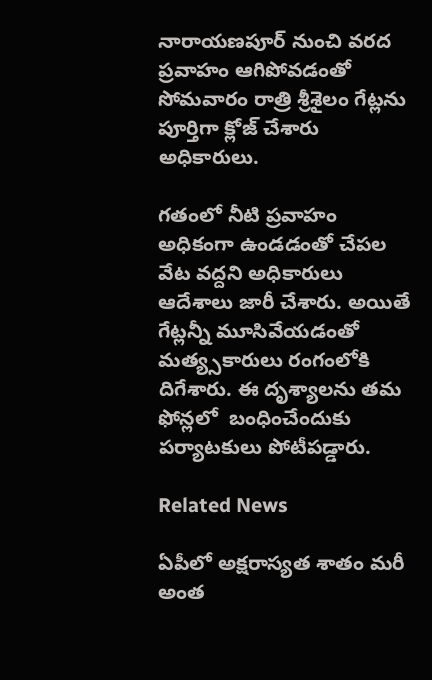నారాయణపూర్ నుంచి వరద ప్రవాహం ఆగిపోవడంతో సోమవారం రాత్రి శ్రీశైలం గేట్లను పూర్తిగా క్లోజ్ చేశారు అధికారులు.

గతంలో నీటి ప్రవాహం అధికంగా ఉండడంతో చేపల వేట వద్దని అధికారులు ఆదేశాలు జారీ చేశారు. అయితే గేట్లన్నీ మూసివేయడంతో మత్య్సకారులు రంగంలోకి దిగేశారు. ఈ దృశ్యాలను తమ ఫోన్లలో  బంధించేందుకు పర్యాటకులు పోటీపడ్డారు.

Related News

ఏపీలో అక్షరాస్యత శాతం మరీ అంత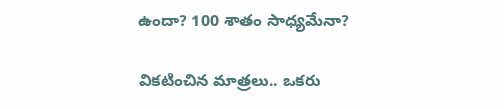ఉందా? 100 శాతం సాధ్యమేనా?

వికటించిన మాత్రలు.. ఒకరు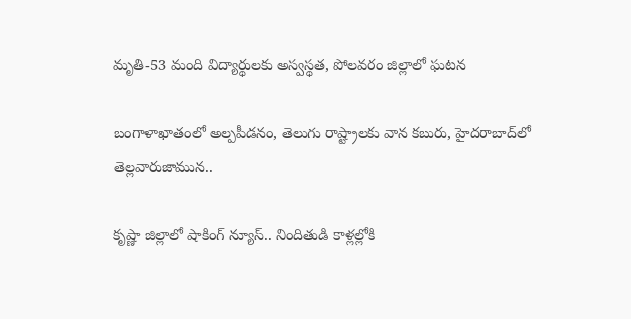మృతి-53 మంది విద్యార్థులకు అస్వస్థత, పోలవరం జిల్లాలో ఘటన

బంగాళాఖాతంలో అల్పపీడనం, తెలుగు రాష్ట్రాలకు వాన కబురు, హైదరాబాద్‌లో తెల్లవారుజామున..

కృష్ణా జిల్లాలో షాకింగ్ న్యూస్.. నిందితుడి కాళ్లల్లోకి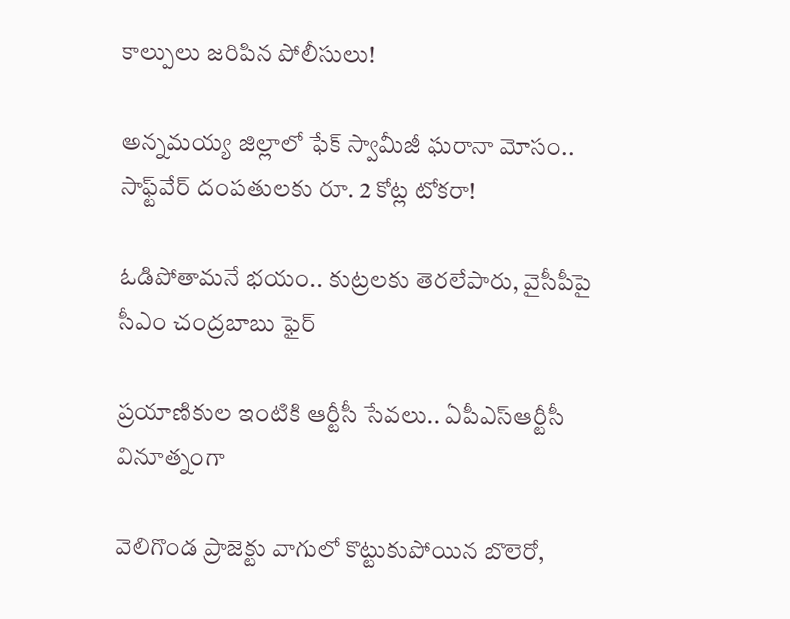కాల్పులు జరిపిన పోలీసులు!

అన్నమయ్య జిల్లాలో ఫేక్ స్వామీజీ ఘరానా మోసం.. సాఫ్ట్‌వేర్ దంపతులకు రూ. 2 కోట్ల టోకరా!

ఓడిపోతామనే భయం.. కుట్రలకు తెరలేపారు, వైసీపీపై సీఎం చంద్రబాబు ఫైర్

ప్రయాణికుల ఇంటికి ఆర్టీసీ సేవలు.. ఏపీఎస్ఆర్టీసీ వినూత్నంగా

వెలిగొండ ప్రాజెక్టు వాగులో కొట్టుకుపోయిన బొలెరో,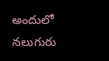అందులో నలుగురు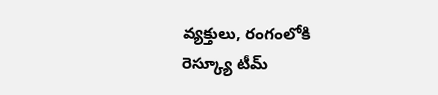వ్యక్తులు, రంగంలోకి రెస్క్యూ టీమ్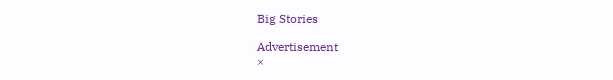Big Stories

Advertisement
×